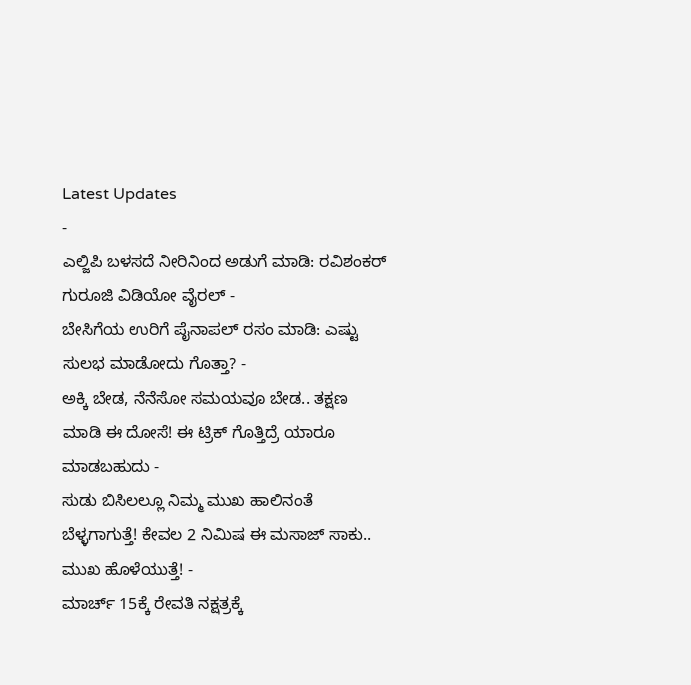Latest Updates
-
ಎಲ್ಜಿಪಿ ಬಳಸದೆ ನೀರಿನಿಂದ ಅಡುಗೆ ಮಾಡಿ: ರವಿಶಂಕರ್ ಗುರೂಜಿ ವಿಡಿಯೋ ವೈರಲ್ -
ಬೇಸಿಗೆಯ ಉರಿಗೆ ಪೈನಾಪಲ್ ರಸಂ ಮಾಡಿ: ಎಷ್ಟು ಸುಲಭ ಮಾಡೋದು ಗೊತ್ತಾ? -
ಅಕ್ಕಿ ಬೇಡ, ನೆನೆಸೋ ಸಮಯವೂ ಬೇಡ.. ತಕ್ಷಣ ಮಾಡಿ ಈ ದೋಸೆ! ಈ ಟ್ರಿಕ್ ಗೊತ್ತಿದ್ರೆ ಯಾರೂ ಮಾಡಬಹುದು -
ಸುಡು ಬಿಸಿಲಲ್ಲೂ ನಿಮ್ಮ ಮುಖ ಹಾಲಿನಂತೆ ಬೆಳ್ಳಗಾಗುತ್ತೆ! ಕೇವಲ 2 ನಿಮಿಷ ಈ ಮಸಾಜ್ ಸಾಕು.. ಮುಖ ಹೊಳೆಯುತ್ತೆ! -
ಮಾರ್ಚ್ 15ಕ್ಕೆ ರೇವತಿ ನಕ್ಷತ್ರಕ್ಕೆ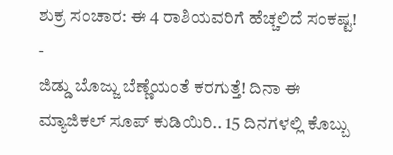ಶುಕ್ರ ಸಂಚಾರ: ಈ 4 ರಾಶಿಯವರಿಗೆ ಹೆಚ್ಚಲಿದೆ ಸಂಕಷ್ಟ! -
ಜಿಡ್ಡು ಬೊಜ್ಜು ಬೆಣ್ಣೆಯಂತೆ ಕರಗುತ್ತೆ! ದಿನಾ ಈ ಮ್ಯಾಜಿಕಲ್ ಸೂಪ್ ಕುಡಿಯಿರಿ.. 15 ದಿನಗಳಲ್ಲಿ ಕೊಬ್ಬು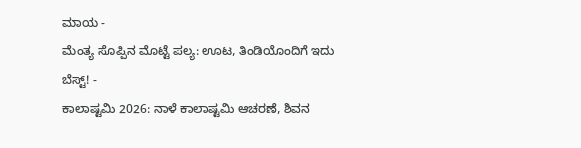ಮಾಯ -
ಮೆಂತ್ಯ ಸೊಪ್ಪಿನ ಮೊಟ್ಟೆ ಪಲ್ಯ: ಊಟ, ತಿಂಡಿಯೊಂದಿಗೆ ಇದು ಬೆಸ್ಟ್! -
ಕಾಲಾಷ್ಟಮಿ 2026: ನಾಳೆ ಕಾಲಾಷ್ಟಮಿ ಆಚರಣೆ, ಶಿವನ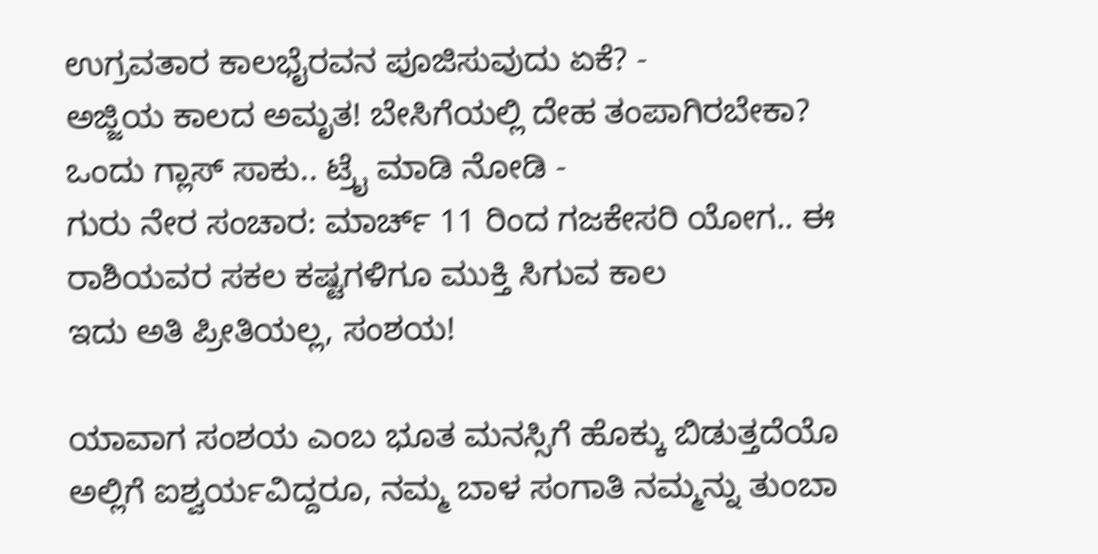ಉಗ್ರವತಾರ ಕಾಲಭೈರವನ ಪೂಜಿಸುವುದು ಏಕೆ? -
ಅಜ್ಜಿಯ ಕಾಲದ ಅಮೃತ! ಬೇಸಿಗೆಯಲ್ಲಿ ದೇಹ ತಂಪಾಗಿರಬೇಕಾ? ಒಂದು ಗ್ಲಾಸ್ ಸಾಕು.. ಟ್ರೈ ಮಾಡಿ ನೋಡಿ -
ಗುರು ನೇರ ಸಂಚಾರ: ಮಾರ್ಚ್ 11 ರಿಂದ ಗಜಕೇಸರಿ ಯೋಗ.. ಈ ರಾಶಿಯವರ ಸಕಲ ಕಷ್ಟಗಳಿಗೂ ಮುಕ್ತಿ ಸಿಗುವ ಕಾಲ
ಇದು ಅತಿ ಪ್ರೀತಿಯಲ್ಲ, ಸಂಶಯ!

ಯಾವಾಗ ಸಂಶಯ ಎಂಬ ಭೂತ ಮನಸ್ಸಿಗೆ ಹೊಕ್ಕು ಬಿಡುತ್ತದೆಯೊ ಅಲ್ಲಿಗೆ ಐಶ್ವರ್ಯವಿದ್ದರೂ, ನಮ್ಮ ಬಾಳ ಸಂಗಾತಿ ನಮ್ಮನ್ನು ತುಂಬಾ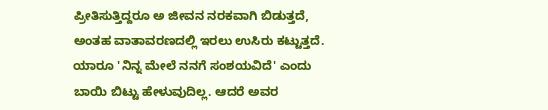ಪ್ರೀತಿಸುತ್ತಿದ್ದರೂ ಅ ಜೀವನ ನರಕವಾಗಿ ಬಿಡುತ್ತದೆ, ಅಂತಹ ವಾತಾವರಣದಲ್ಲಿ ಇರಲು ಉಸಿರು ಕಟ್ಟುತ್ತದೆ.
ಯಾರೂ 'ನಿನ್ನ ಮೇಲೆ ನನಗೆ ಸಂಶಯವಿದೆ' ಎಂದು ಬಾಯಿ ಬಿಟ್ಟು ಹೇಳುವುದಿಲ್ಲ. ಆದರೆ ಅವರ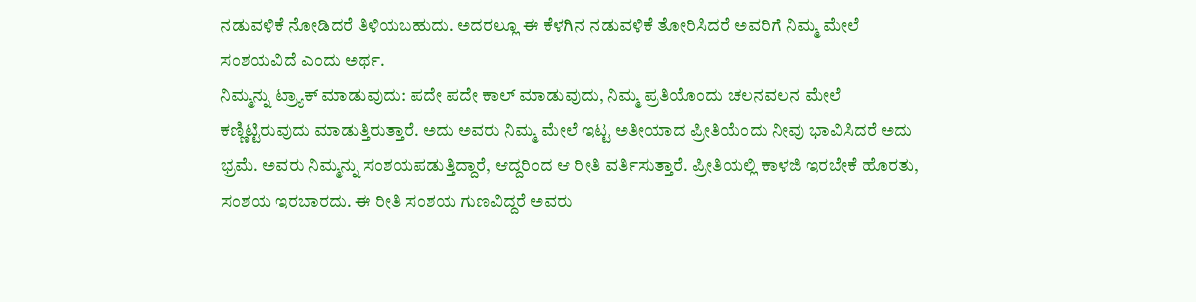ನಡುವಳಿಕೆ ನೋಡಿದರೆ ತಿಳಿಯಬಹುದು. ಅದರಲ್ಲೂ ಈ ಕೆಳಗಿನ ನಡುವಳಿಕೆ ತೋರಿಸಿದರೆ ಅವರಿಗೆ ನಿಮ್ಮ ಮೇಲೆ ಸಂಶಯವಿದೆ ಎಂದು ಅರ್ಥ.
ನಿಮ್ಮನ್ನು ಟ್ರ್ಯಾಕ್ ಮಾಡುವುದು: ಪದೇ ಪದೇ ಕಾಲ್ ಮಾಡುವುದು, ನಿಮ್ಮ ಪ್ರತಿಯೊಂದು ಚಲನವಲನ ಮೇಲೆ ಕಣ್ಣಿಟ್ಟಿರುವುದು ಮಾಡುತ್ತಿರುತ್ತಾರೆ. ಅದು ಅವರು ನಿಮ್ಮ ಮೇಲೆ ಇಟ್ಟ ಅತೀಯಾದ ಪ್ರೀತಿಯೆಂದು ನೀವು ಭಾವಿಸಿದರೆ ಅದು ಭ್ರಮೆ. ಅವರು ನಿಮ್ಮನ್ನು ಸಂಶಯಪಡುತ್ತಿದ್ದಾರೆ, ಆದ್ದರಿಂದ ಆ ರೀತಿ ವರ್ತಿಸುತ್ತಾರೆ. ಪ್ರೀತಿಯಲ್ಲಿ ಕಾಳಜಿ ಇರಬೇಕೆ ಹೊರತು, ಸಂಶಯ ಇರಬಾರದು. ಈ ರೀತಿ ಸಂಶಯ ಗುಣವಿದ್ದರೆ ಅವರು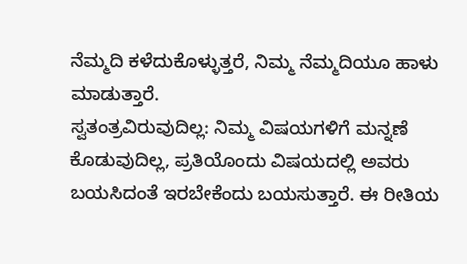ನೆಮ್ಮದಿ ಕಳೆದುಕೊಳ್ಳುತ್ತರೆ, ನಿಮ್ಮ ನೆಮ್ಮದಿಯೂ ಹಾಳು ಮಾಡುತ್ತಾರೆ.
ಸ್ವತಂತ್ರವಿರುವುದಿಲ್ಲ: ನಿಮ್ಮ ವಿಷಯಗಳಿಗೆ ಮನ್ನಣೆ ಕೊಡುವುದಿಲ್ಲ, ಪ್ರತಿಯೊಂದು ವಿಷಯದಲ್ಲಿ ಅವರು ಬಯಸಿದಂತೆ ಇರಬೇಕೆಂದು ಬಯಸುತ್ತಾರೆ. ಈ ರೀತಿಯ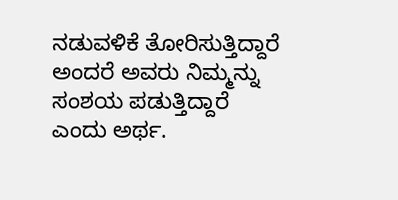ನಡುವಳಿಕೆ ತೋರಿಸುತ್ತಿದ್ದಾರೆ ಅಂದರೆ ಅವರು ನಿಮ್ಮನ್ನು ಸಂಶಯ ಪಡುತ್ತಿದ್ದಾರೆ ಎಂದು ಅರ್ಥ.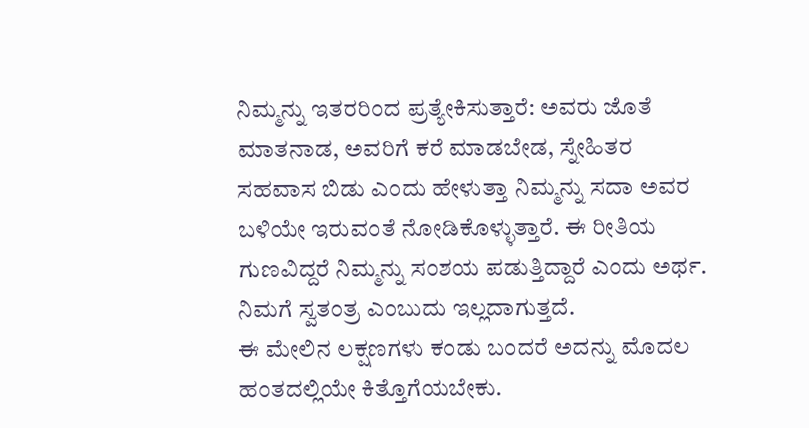ನಿಮ್ಮನ್ನು ಇತರರಿಂದ ಪ್ರತ್ಯೇಕಿಸುತ್ತಾರೆ: ಅವರು ಜೊತೆ ಮಾತನಾಡ, ಅವರಿಗೆ ಕರೆ ಮಾಡಬೇಡ, ಸ್ನೇಹಿತರ ಸಹವಾಸ ಬಿಡು ಎಂದು ಹೇಳುತ್ತಾ ನಿಮ್ಮನ್ನು ಸದಾ ಅವರ ಬಳಿಯೇ ಇರುವಂತೆ ನೋಡಿಕೊಳ್ಳುತ್ತಾರೆ. ಈ ರೀತಿಯ ಗುಣವಿದ್ದರೆ ನಿಮ್ಮನ್ನು ಸಂಶಯ ಪಡುತ್ತಿದ್ದಾರೆ ಎಂದು ಅರ್ಥ. ನಿಮಗೆ ಸ್ವತಂತ್ರ ಎಂಬುದು ಇಲ್ಲದಾಗುತ್ತದೆ.
ಈ ಮೇಲಿನ ಲಕ್ಷಣಗಳು ಕಂಡು ಬಂದರೆ ಅದನ್ನು ಮೊದಲ ಹಂತದಲ್ಲಿಯೇ ಕಿತ್ತೊಗೆಯಬೇಕು.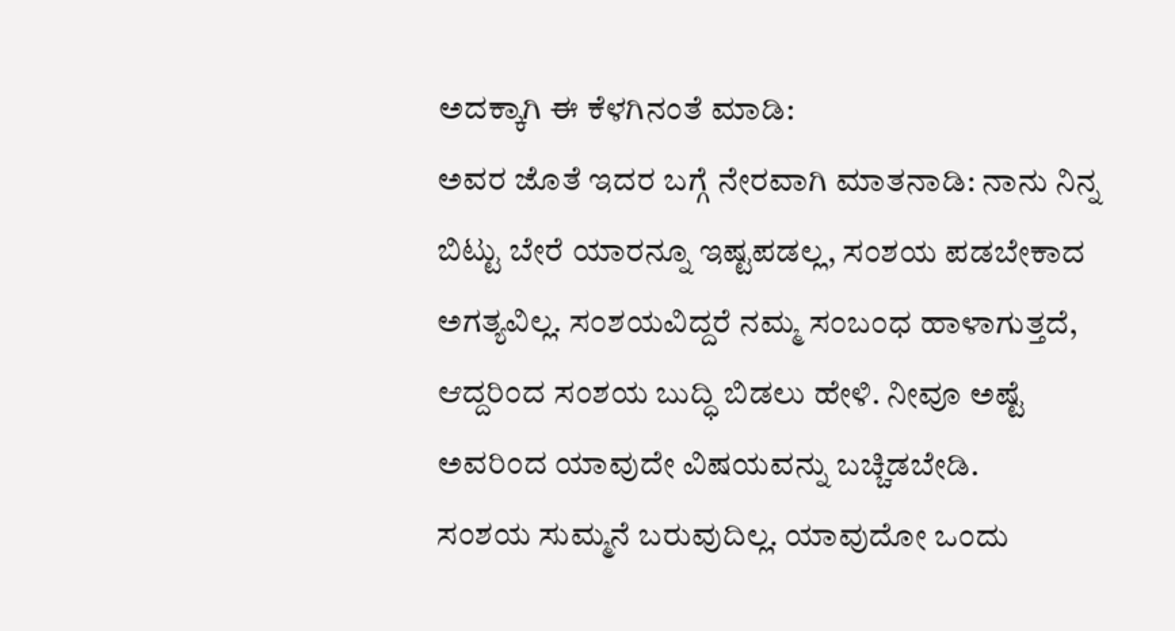ಅದಕ್ಕಾಗಿ ಈ ಕೆಳಗಿನಂತೆ ಮಾಡಿ:
ಅವರ ಜೊತೆ ಇದರ ಬಗ್ಗೆ ನೇರವಾಗಿ ಮಾತನಾಡಿ: ನಾನು ನಿನ್ನ ಬಿಟ್ಟು ಬೇರೆ ಯಾರನ್ನೂ ಇಷ್ಟಪಡಲ್ಲ, ಸಂಶಯ ಪಡಬೇಕಾದ ಅಗತ್ಯವಿಲ್ಲ. ಸಂಶಯವಿದ್ದರೆ ನಮ್ಮ ಸಂಬಂಧ ಹಾಳಾಗುತ್ತದೆ, ಆದ್ದರಿಂದ ಸಂಶಯ ಬುದ್ಧಿ ಬಿಡಲು ಹೇಳಿ. ನೀವೂ ಅಷ್ಟೆ ಅವರಿಂದ ಯಾವುದೇ ವಿಷಯವನ್ನು ಬಚ್ಚಿಡಬೇಡಿ.
ಸಂಶಯ ಸುಮ್ಮನೆ ಬರುವುದಿಲ್ಲ. ಯಾವುದೋ ಒಂದು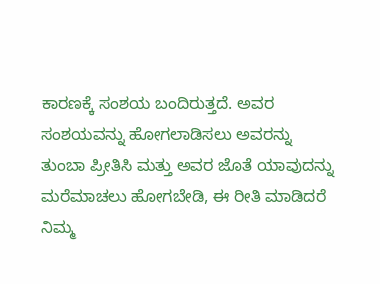ಕಾರಣಕ್ಕೆ ಸಂಶಯ ಬಂದಿರುತ್ತದೆ. ಅವರ ಸಂಶಯವನ್ನು ಹೋಗಲಾಡಿಸಲು ಅವರನ್ನು ತುಂಬಾ ಪ್ರೀತಿಸಿ ಮತ್ತು ಅವರ ಜೊತೆ ಯಾವುದನ್ನು ಮರೆಮಾಚಲು ಹೋಗಬೇಡಿ, ಈ ರೀತಿ ಮಾಡಿದರೆ ನಿಮ್ಮ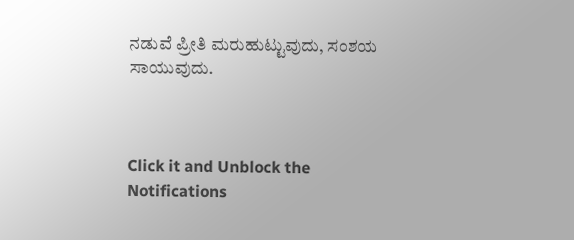ನಡುವೆ ಪ್ರೀತಿ ಮರುಹುಟ್ಟುವುದು, ಸಂಶಯ ಸಾಯುವುದು.



Click it and Unblock the Notifications